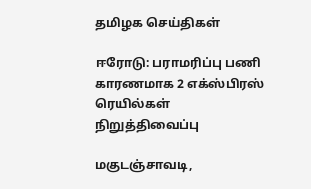தமிழக செய்திகள்

ஈரோடு: பராமரிப்பு பணி காரணமாக 2 எக்ஸ்பிரஸ் ரெயில்கள் நிறுத்திவைப்பு

மகுடஞ்சாவடி,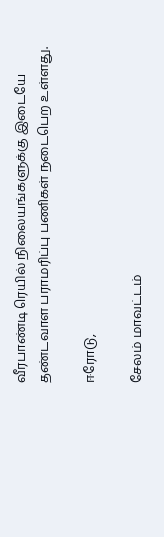வீரபாண்டி ரெயில் நிலையங்களுக்கு இடையே தண்டவாள பராமரிப்பு பணிகள் நடைபெற உள்ளது.

ஈரோடு,

சேலம் மாவட்டம்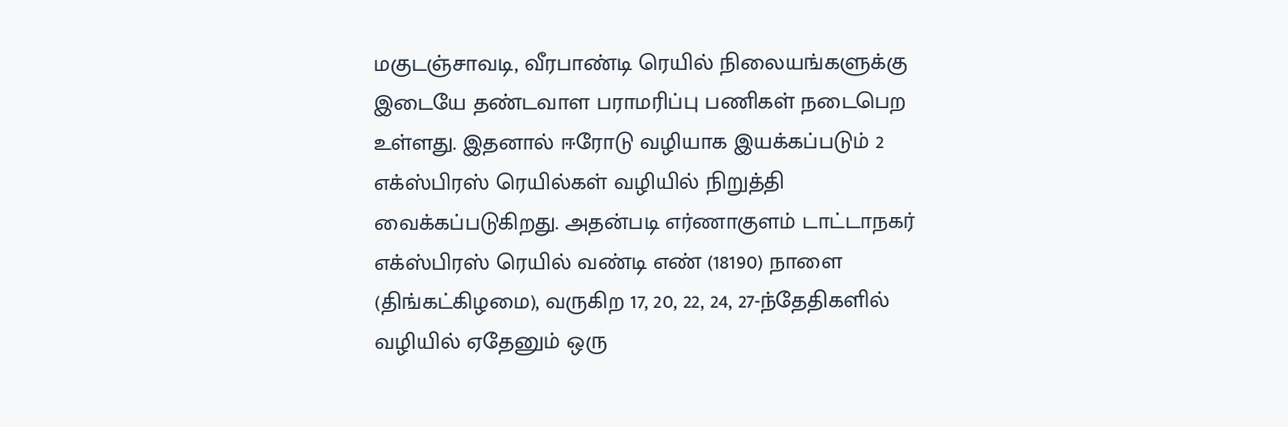மகுடஞ்சாவடி, வீரபாண்டி ரெயில் நிலையங்களுக்கு இடையே தண்டவாள பராமரிப்பு பணிகள் நடைபெற உள்ளது. இதனால் ஈரோடு வழியாக இயக்கப்படும் 2 எக்ஸ்பிரஸ் ரெயில்கள் வழியில் நிறுத்தி வைக்கப்படுகிறது. அதன்படி எர்ணாகுளம் டாட்டாநகர் எக்ஸ்பிரஸ் ரெயில் வண்டி எண் (18190) நாளை (திங்கட்கிழமை), வருகிற 17, 20, 22, 24, 27-ந்தேதிகளில் வழியில் ஏதேனும் ஒரு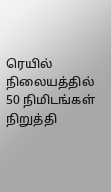ரெயில் நிலையத்தில் 50 நிமிடங்கள் நிறுத்தி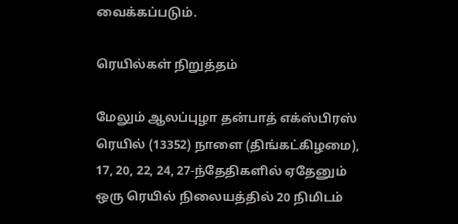வைக்கப்படும்.

ரெயில்கள் நிறுத்தம்

மேலும் ஆலப்புழா தன்பாத் எக்ஸ்பிரஸ் ரெயில் (13352) நாளை (திங்கட்கிழமை), 17, 20, 22, 24, 27-ந்தேதிகளில் ஏதேனும் ஒரு ரெயில் நிலையத்தில் 20 நிமிடம்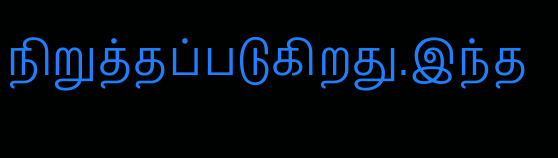நிறுத்தப்படுகிறது.இந்த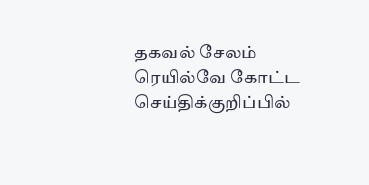தகவல் சேலம் ரெயில்வே கோட்ட செய்திக்குறிப்பில்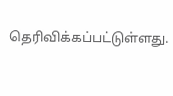தெரிவிக்கப்பட்டுள்ளது.